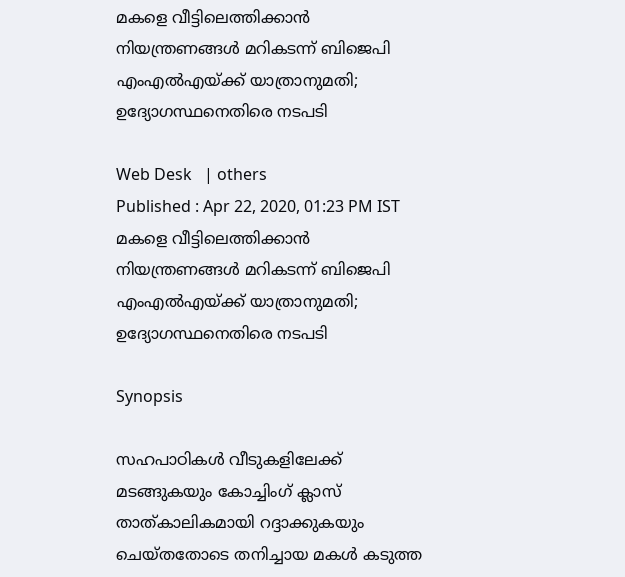മകളെ വീട്ടിലെത്തിക്കാന്‍ നിയന്ത്രണങ്ങള്‍ മറികടന്ന് ബിജെപി എംഎല്‍എയ്ക്ക് യാത്രാനുമതി; ഉദ്യോഗസ്ഥനെതിരെ നടപടി

Web Desk   | others
Published : Apr 22, 2020, 01:23 PM IST
മകളെ വീട്ടിലെത്തിക്കാന്‍ നിയന്ത്രണങ്ങള്‍ മറികടന്ന് ബിജെപി എംഎല്‍എയ്ക്ക് യാത്രാനുമതി; ഉദ്യോഗസ്ഥനെതിരെ നടപടി

Synopsis

സഹപാഠികള്‍ വീടുകളിലേക്ക് മടങ്ങുകയും കോച്ചിംഗ് ക്ലാസ് താത്കാലികമായി റദ്ദാക്കുകയും ചെയ്തതോടെ തനിച്ചായ മകള്‍ കടുത്ത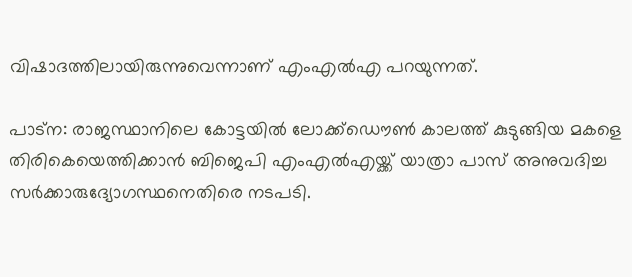വിഷാദത്തിലായിരുന്നുവെന്നാണ് എംഎല്‍എ പറയുന്നത്.

പാട്ന: രാജസ്ഥാനിലെ കോട്ടയില്‍ ലോക്ക്ഡൌണ്‍ കാലത്ത് കുടുങ്ങിയ മകളെ തിരികെയെത്തിക്കാന്‍ ബിജെപി എംഎല്‍എയ്ക്ക് യാത്രാ പാസ് അനുവദിച്ച സര്‍ക്കാരുദ്യോഗസ്ഥനെതിരെ നടപടി.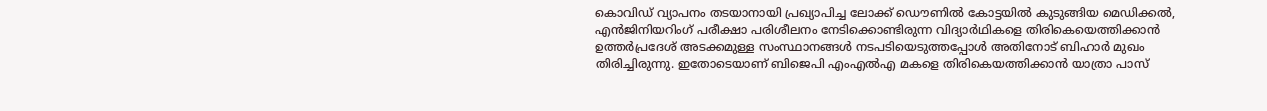കൊവിഡ് വ്യാപനം തടയാനായി പ്രഖ്യാപിച്ച ലോക്ക് ഡൌണില്‍ കോട്ടയില്‍ കുടുങ്ങിയ മെഡിക്കല്‍, എന്‍ജിനിയറിംഗ് പരീക്ഷാ പരിശീലനം നേടിക്കൊണ്ടിരുന്ന വിദ്യാര്‍ഥികളെ തിരികെയെത്തിക്കാന്‍ ഉത്തര്‍പ്രദേശ് അടക്കമുള്ള സംസ്ഥാനങ്ങള്‍ നടപടിയെടുത്തപ്പോള്‍ അതിനോട് ബിഹാര്‍ മുഖം തിരിച്ചിരുന്നു. ഇതോടെയാണ് ബിജെപി എംഎല്‍എ മകളെ തിരികെയത്തിക്കാന്‍ യാത്രാ പാസ്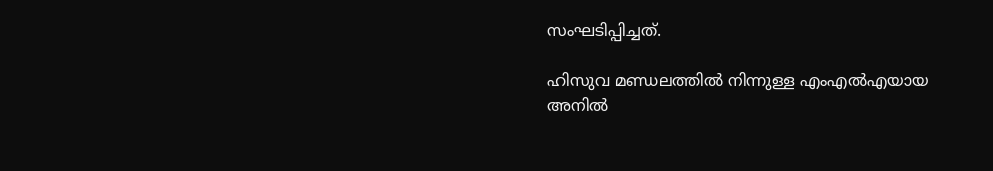സംഘടിപ്പിച്ചത്.

ഹിസുവ മണ്ഡലത്തില്‍ നിന്നുള്ള എംഎല്‍എയായ അനില്‍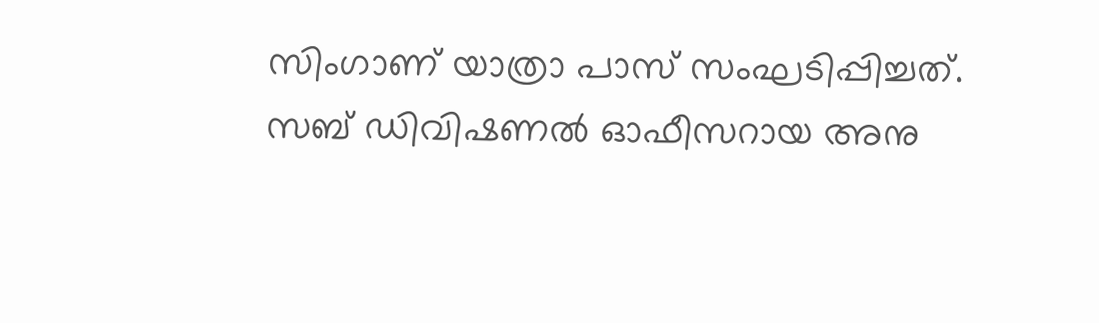സിംഗാണ് യാത്രാ പാസ് സംഘടിപ്പിച്ചത്. സബ് ഡിവിഷണല്‍ ഓഫീസറായ അനു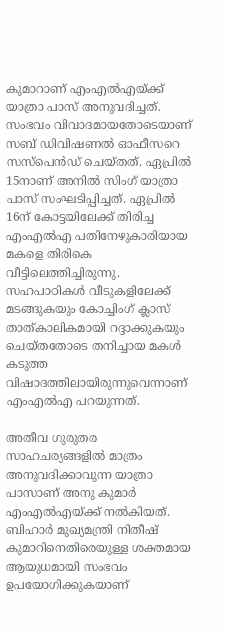കുമാറാണ് എംഎല്‍എയ്ക്ക് യാത്രാ പാസ് അനുവദിച്ചത്. സംഭവം വിവാദമായതോടെയാണ് സബ് ഡിവിഷണല്‍ ഓഫീസറെ സസ്പെന്‍ഡ് ചെയ്തത്. ഏപ്രില്‍ 15നാണ് അനില്‍ സിംഗ് യാത്രാ പാസ് സംഘടിപ്പിച്ചത്. ഏപ്രില്‍ 16ന് കോട്ടയിലേക്ക് തിരിച്ച എംഎല്‍എ പതിനേഴുകാരിയായ മകളെ തിരികെ വീട്ടിലെത്തിച്ചിരുന്നു. സഹപാഠികള്‍ വീടുകളിലേക്ക് മടങ്ങുകയും കോച്ചിംഗ് ക്ലാസ് താത്കാലികമായി റദ്ദാക്കുകയും ചെയ്തതോടെ തനിച്ചായ മകള്‍ കടുത്ത വിഷാദത്തിലായിരുന്നുവെന്നാണ് എംഎല്‍എ പറയുന്നത്.

അതീവ ഗുരുതര സാഹചര്യങ്ങളില്‍ മാത്രം അനുവദിക്കാവുന്ന യാത്രാ പാസാണ് അനു കുമാര്‍ എംഎല്‍എയ്ക്ക് നല്‍കിയത്. ബിഹാര്‍ മുഖ്യമന്ത്രി നിതീഷ് കുമാറിനെതിരെയുള്ള ശക്തമായ ആയുധമായി സംഭവം ഉപയോഗിക്കുകയാണ്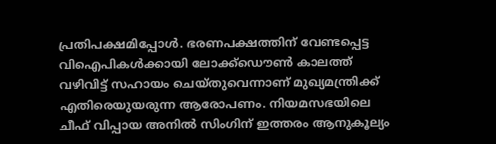പ്രതിപക്ഷമിപ്പോള്‍. ഭരണപക്ഷത്തിന് വേണ്ടപ്പെട്ട വിഐപികള്‍ക്കായി ലോക്ക്ഡൌണ്‍ കാലത്ത് വഴിവിട്ട് സഹായം ചെയ്തുവെന്നാണ് മുഖ്യമന്ത്രിക്ക് എതിരെയുയരുന്ന ആരോപണം. നിയമസഭയിലെ ചീഫ് വിപ്പായ അനില്‍ സിംഗിന് ഇത്തരം ആനുകൂല്യം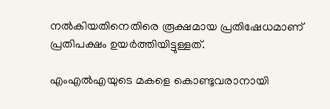നല്‍കിയതിനെതിരെ രൂക്ഷമായ പ്രതിഷേധമാണ് പ്രതിപക്ഷം ഉയര്‍ത്തിയിട്ടുള്ളത്.

എംഎല്‍എയുടെ മകളെ കൊണ്ടുവരാനായി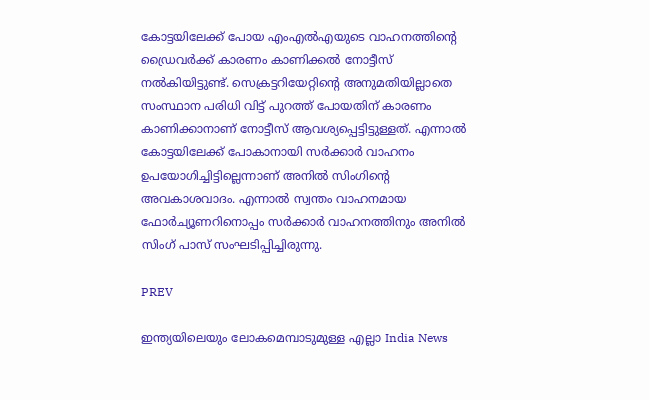കോട്ടയിലേക്ക് പോയ എംഎല്‍എയുടെ വാഹനത്തിന്‍റെ ഡ്രൈവര്‍ക്ക് കാരണം കാണിക്കല്‍ നോട്ടീസ് നല്‍കിയിട്ടുണ്ട്. സെക്രട്ടറിയേറ്റിന്‍റെ അനുമതിയില്ലാതെ സംസ്ഥാന പരിധി വിട്ട് പുറത്ത് പോയതിന് കാരണം കാണിക്കാനാണ് നോട്ടീസ് ആവശ്യപ്പെട്ടിട്ടുള്ളത്. എന്നാല്‍ കോട്ടയിലേക്ക് പോകാനായി സര്‍ക്കാര്‍ വാഹനം ഉപയോഗിച്ചിട്ടില്ലെന്നാണ് അനില്‍ സിംഗിന്‍റെ അവകാശവാദം. എന്നാല്‍ സ്വന്തം വാഹനമായ ഫോര്‍ച്യൂണറിനൊപ്പം സര്‍ക്കാര്‍ വാഹനത്തിനും അനില്‍ സിംഗ് പാസ് സംഘടിപ്പിച്ചിരുന്നു.

PREV

ഇന്ത്യയിലെയും ലോകമെമ്പാടുമുള്ള എല്ലാ India News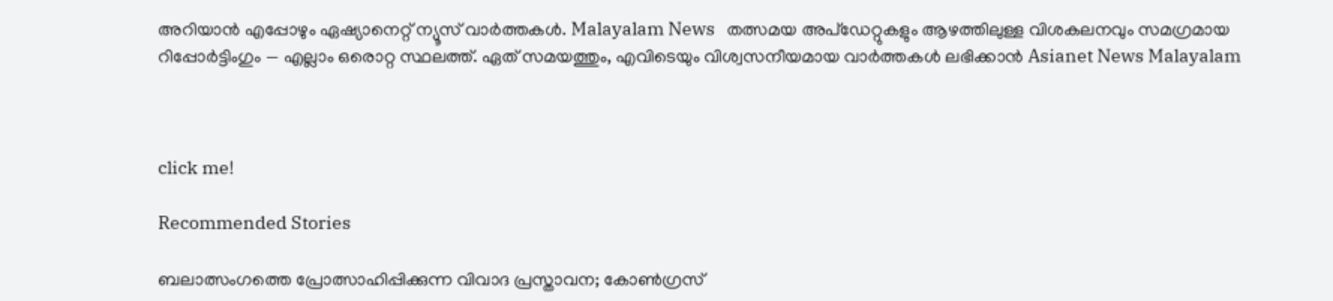അറിയാൻ എപ്പോഴും ഏഷ്യാനെറ്റ് ന്യൂസ് വാർത്തകൾ. Malayalam News   തത്സമയ അപ്‌ഡേറ്റുകളും ആഴത്തിലുള്ള വിശകലനവും സമഗ്രമായ റിപ്പോർട്ടിംഗും — എല്ലാം ഒരൊറ്റ സ്ഥലത്ത്. ഏത് സമയത്തും, എവിടെയും വിശ്വസനീയമായ വാർത്തകൾ ലഭിക്കാൻ Asianet News Malayalam



click me!

Recommended Stories

ബലാത്സംഗത്തെ പ്രോത്സാഹിപ്പിക്കുന്ന വിവാദ പ്രസ്താവന; കോൺഗ്രസ്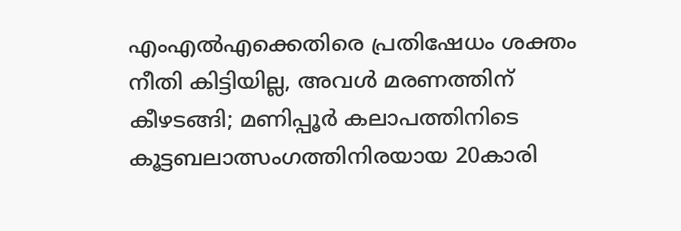എംഎൽഎക്കെതിരെ പ്രതിഷേധം ശക്തം
നീതി കിട്ടിയില്ല, അവൾ മരണത്തിന് കീഴടങ്ങി; മണിപ്പൂർ കലാപത്തിനിടെ കൂട്ടബലാത്സംഗത്തിനിരയായ 20കാരി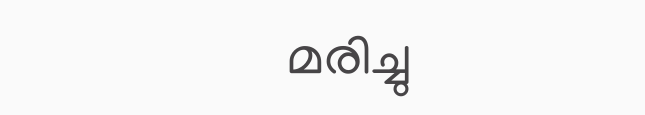മരിച്ചു